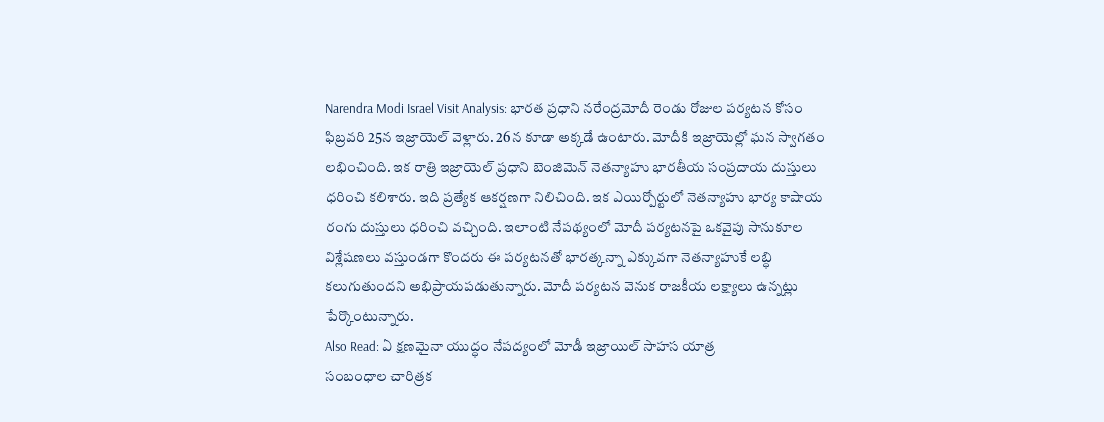Narendra Modi Israel Visit Analysis: భారత ప్రధాని నరేంద్రమోదీ రెండు రోజుల పర్యటన కోసం ఫిబ్రవరి 25న ఇజ్రాయెల్ వెళ్లారు. 26న కూడా అక్కడే ఉంటారు. మోదీకి ఇజ్రాయెల్లో ఘన స్వాగతం లభించింది. ఇక రాత్రి ఇజ్రాయెల్ ప్రధాని బెంజిమెన్ నెతన్యాహు భారతీయ సంప్రదాయ దుస్తులు ధరించి కలిశారు. ఇది ప్రత్యేక ఆకర్షణగా నిలిచింది. ఇక ఎయిర్పోర్టులో నెతన్యాహు భార్య కాషాయ రంగు దుస్తులు ధరించి వచ్చింది. ఇలాంటి నేపథ్యంలో మోదీ పర్యటనపై ఒకవైపు సానుకూల విశ్లేషణలు వస్తుండగా కొందరు ఈ పర్యటనతో భారత్కన్నా ఎక్కువగా నెతన్యాహుకే లబ్ధి కలుగుతుందని అభిప్రాయపడుతున్నారు. మోదీ పర్యటన వెనుక రాజకీయ లక్ష్యాలు ఉన్నట్లు పేర్కొంటున్నారు.
Also Read: ఏ క్షణమైనా యుద్ధం నేపద్యంలో మోడీ ఇజ్రాయిల్ సాహస యాత్ర
సంబంధాల చారిత్రక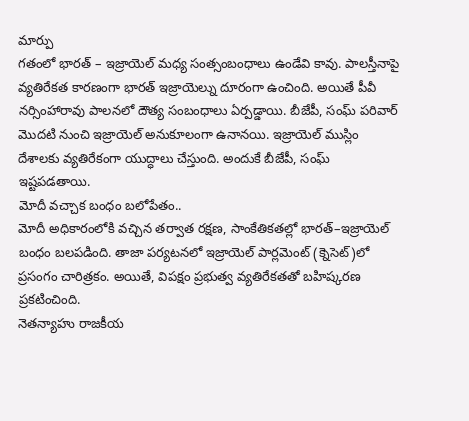మార్పు
గతంలో భారత్ – ఇజ్రాయెల్ మధ్య సంత్సంబంధాలు ఉండేవి కావు. పాలస్తీనాపై వ్యతిరేకత కారణంగా భారత్ ఇజ్రాయెల్ను దూరంగా ఉంచింది. అయితే పీవీ నర్సింహారావు పాలనలో దౌత్య సంబంధాలు ఏర్పడ్డాయి. బీజేపీ, సంఘ్ పరివార్ మొదటి నుంచి ఇజ్రాయెల్ అనుకూలంగా ఉనానయి. ఇజ్రాయెల్ ముస్లిం దేశాలకు వ్యతిరేకంగా యుద్ధాలు చేస్తుంది. అందుకే బీజేపీ, సంఘ్ ఇష్టపడతాయి.
మోదీ వచ్చాక బంధం బలోపేతం..
మోదీ అధికారంలోకి వచ్చిన తర్వాత రక్షణ, సాంకేతికతల్లో భారత్–ఇజ్రాయెల్ బంధం బలపడింది. తాజా పర్యటనలో ఇజ్రాయెల్ పార్లమెంట్ (క్నెసెట్)లో ప్రసంగం చారిత్రకం. అయితే, విపక్షం ప్రభుత్వ వ్యతిరేకతతో బహిష్కరణ ప్రకటించింది.
నెతన్యాహు రాజకీయ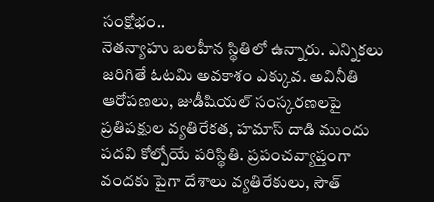సంక్షోభం..
నెతన్యాహు బలహీన స్థితిలో ఉన్నారు. ఎన్నికలు జరిగితే ఓటమి అవకాశం ఎక్కువ. అవినీతి ఆరోపణలు, జుడీషియల్ సంస్కరణలపై ప్రతిపక్షుల వ్యతిరేకత, హమాస్ దాడి ముందు పదవి కోల్పోయే పరిస్థితి. ప్రపంచవ్యాప్తంగా వందకు పైగా దేశాలు వ్యతిరేకులు, సౌత్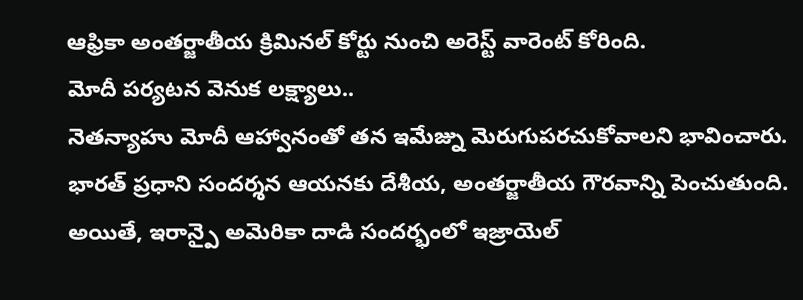ఆఫ్రికా అంతర్జాతీయ క్రిమినల్ కోర్టు నుంచి అరెస్ట్ వారెంట్ కోరింది.
మోదీ పర్యటన వెనుక లక్ష్యాలు..
నెతన్యాహు మోదీ ఆహ్వానంతో తన ఇమేజ్ను మెరుగుపరచుకోవాలని భావించారు. భారత్ ప్రధాని సందర్శన ఆయనకు దేశీయ, అంతర్జాతీయ గౌరవాన్ని పెంచుతుంది. అయితే, ఇరాన్పై అమెరికా దాడి సందర్భంలో ఇజ్రాయెల్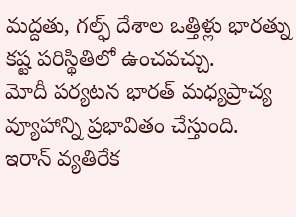మద్దతు, గల్ఫ్ దేశాల ఒత్తిళ్లు భారత్ను కష్ట పరిస్థితిలో ఉంచవచ్చు.
మోదీ పర్యటన భారత్ మధ్యప్రాచ్య వ్యూహాన్ని ప్రభావితం చేస్తుంది. ఇరాన్ వ్యతిరేక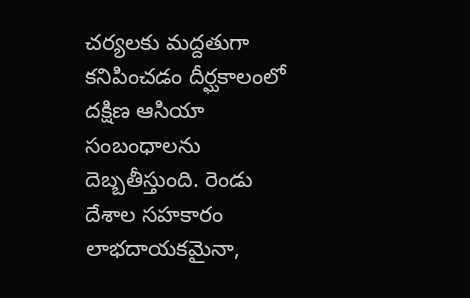చర్యలకు మద్దతుగా కనిపించడం దీర్ఘకాలంలో దక్షిణ ఆసియా సంబంధాలను దెబ్బతీస్తుంది. రెండు దేశాల సహకారం లాభదాయకమైనా,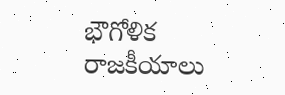భౌగోళిక రాజకీయాలు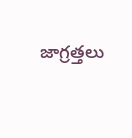జాగ్రత్తలు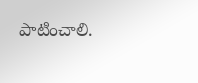పాటించాలి.